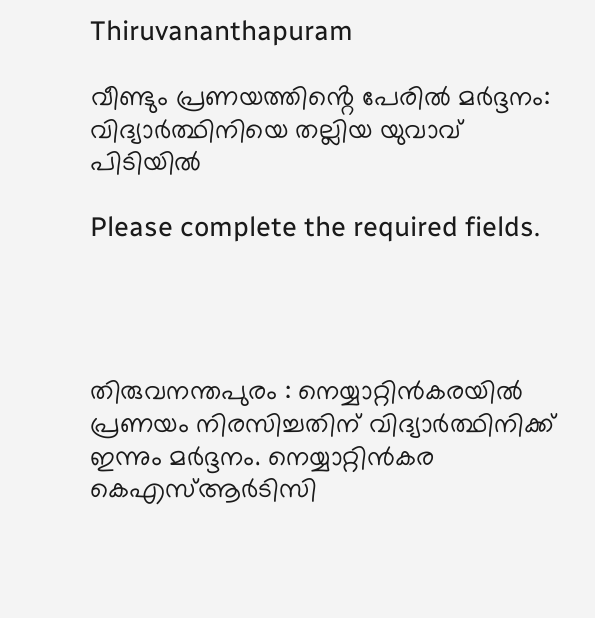Thiruvananthapuram

വീണ്ടും പ്രണയത്തിൻ്റെ പേരിൽ മര്‍ദ്ദനം: വിദ്യാര്‍ത്ഥിനിയെ തല്ലിയ യുവാവ് പിടിയിൽ

Please complete the required fields.




തിരുവനന്തപുരം : നെയ്യാറ്റിൻകരയിൽ പ്രണയം നിരസിച്ചതിന് വിദ്യാർത്ഥിനിക്ക് ഇന്നും മർദ്ദനം. നെയ്യാറ്റിൻകര കെഎസ്ആർടിസി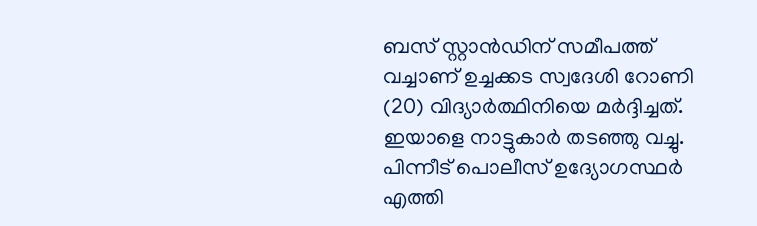ബസ് സ്റ്റാൻഡിന് സമീപത്ത് വച്ചാണ് ഉച്ചക്കട സ്വദേശി റോണി (20) വിദ്യാർത്ഥിനിയെ മർദ്ദിച്ചത്. ഇയാളെ നാട്ടുകാർ തടഞ്ഞു വച്ചു. പിന്നീട് പൊലീസ് ഉദ്യോഗസ്ഥർ എത്തി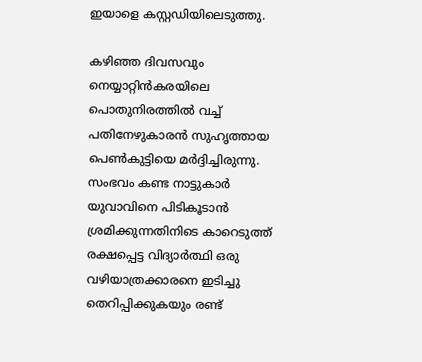ഇയാളെ കസ്റ്റഡിയിലെടുത്തു.

കഴിഞ്ഞ ദിവസവും നെയ്യാറ്റിൻകരയിലെ പൊതുനിരത്തിൽ വച്ച് പതിനേഴുകാരൻ സുഹൃത്തായ പെൺകുട്ടിയെ മർദ്ദിച്ചിരുന്നു. സംഭവം കണ്ട നാട്ടുകാർ യുവാവിനെ പിടികൂടാൻ ശ്രമിക്കുന്നതിനിടെ കാറെടുത്ത് രക്ഷപ്പെട്ട വിദ്യാർത്ഥി ഒരു വഴിയാത്രക്കാരനെ ഇടിച്ചു തെറിപ്പിക്കുകയും രണ്ട്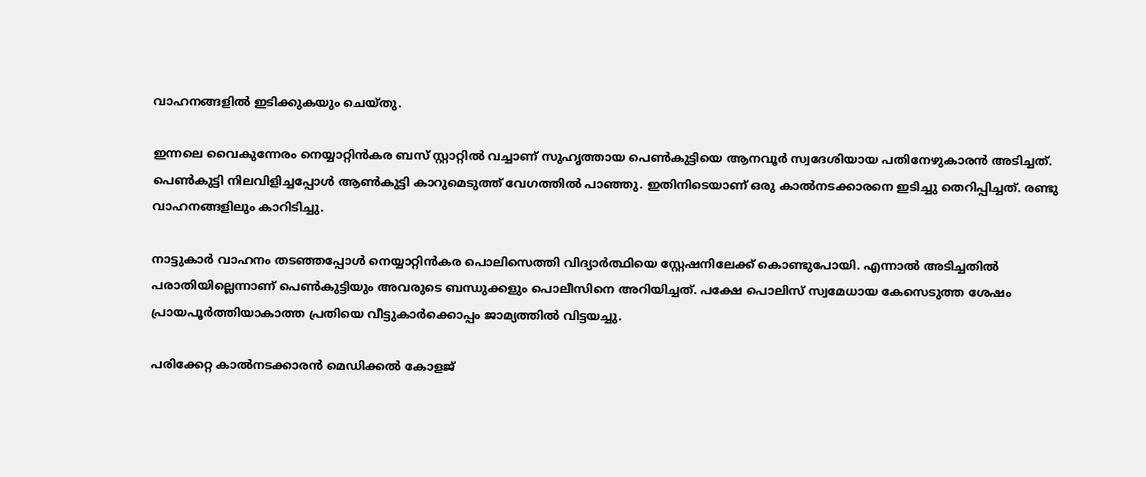വാഹനങ്ങളിൽ ഇടിക്കുകയും ചെയ്തു.

ഇന്നലെ വൈകുന്നേരം നെയ്യാറ്റിൻകര ബസ് സ്റ്റാറ്റിൽ വച്ചാണ് സുഹൃത്തായ പെൺകുട്ടിയെ ആനവൂർ സ്വദേശിയായ പതിനേഴുകാരൻ അടിച്ചത്. പെൺകുട്ടി നിലവിളിച്ചപ്പോൾ ആൺകുട്ടി കാറുമെടുത്ത് വേഗത്തിൽ പാഞ്ഞു. ഇതിനിടെയാണ് ഒരു കാൽനടക്കാരനെ ഇടിച്ചു തെറിപ്പിച്ചത്. രണ്ടു വാഹനങ്ങളിലും കാറിടിച്ചു.

നാട്ടുകാർ വാഹനം തടഞ്ഞപ്പോൾ നെയ്യാറ്റിൻകര പൊലിസെത്തി വിദ്യാർത്ഥിയെ സ്റ്റേഷനിലേക്ക് കൊണ്ടുപോയി. എന്നാൽ അടിച്ചതിൽ പരാതിയില്ലെന്നാണ് പെൺകുട്ടിയും അവരുടെ ബന്ധുക്കളും പൊലീസിനെ അറിയിച്ചത്. പക്ഷേ പൊലിസ് സ്വമേധായ കേസെടുത്ത ശേഷം പ്രായപൂർത്തിയാകാത്ത പ്രതിയെ വീട്ടുകാർക്കൊപ്പം ജാമ്യത്തിൽ വിട്ടയച്ചു.

പരിക്കേറ്റ കാൽനടക്കാരൻ മെഡിക്കൽ കോളജ്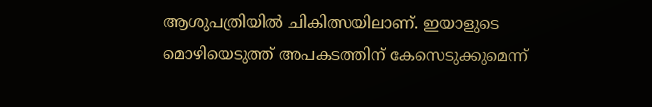ആശുപത്രിയിൽ ചികിത്സയിലാണ്. ഇയാളുടെ മൊഴിയെടുത്ത് അപകടത്തിന് കേസെടുക്കുമെന്ന്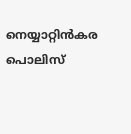നെയ്യാറ്റിൻകര പൊലിസ്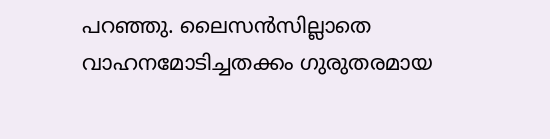പറഞ്ഞു. ലൈസൻസില്ലാതെ വാഹനമോടിച്ചതക്കം ഗുരുതരമായ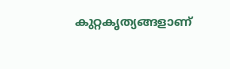കുറ്റകൃത്യങ്ങളാണ്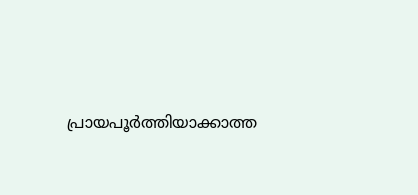പ്രായപൂർത്തിയാക്കാത്ത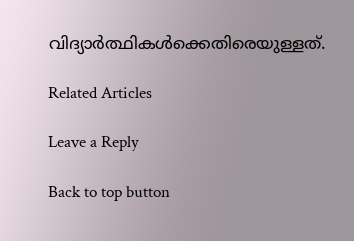വിദ്യാർത്ഥികൾക്കെതിരെയുള്ളത്.

Related Articles

Leave a Reply

Back to top button